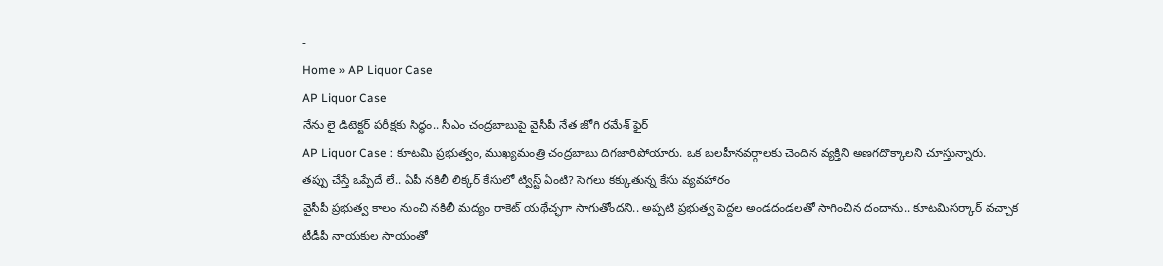-
Home » AP Liquor Case
AP Liquor Case
నేను లై డిటెక్టర్ పరీక్షకు సిద్ధం.. సీఎం చంద్రబాబుపై వైసీపీ నేత జోగి రమేశ్ ఫైర్
AP Liquor Case : కూటమి ప్రభుత్వం, ముఖ్యమంత్రి చంద్రబాబు దిగజారిపోయారు. ఒక బలహీనవర్గాలకు చెందిన వ్యక్తిని అణగదొక్కాలని చూస్తున్నారు.
తప్పు చేస్తే ఒప్పేదే లే.. ఏపీ నకిలీ లిక్కర్ కేసులో ట్విస్ట్ ఏంటి? సెగలు కక్కుతున్న కేసు వ్యవహారం
వైసీపీ ప్రభుత్వ కాలం నుంచి నకిలీ మద్యం రాకెట్ యథేచ్ఛగా సాగుతోందని.. అప్పటి ప్రభుత్వ పెద్దల అండదండలతో సాగించిన దందాను.. కూటమిసర్కార్ వచ్చాక టీడీపీ నాయకుల సాయంతో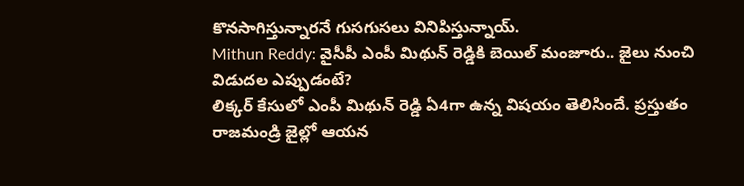కొనసాగిస్తున్నారనే గుసగుసలు వినిపిస్తున్నాయ్.
Mithun Reddy: వైసీపీ ఎంపీ మిథున్ రెడ్డికి బెయిల్ మంజూరు.. జైలు నుంచి విడుదల ఎప్పుడంటే?
లిక్కర్ కేసులో ఎంపీ మిథున్ రెడ్డి ఏ4గా ఉన్న విషయం తెలిసిందే. ప్రస్తుతం రాజమండ్రి జైల్లో ఆయన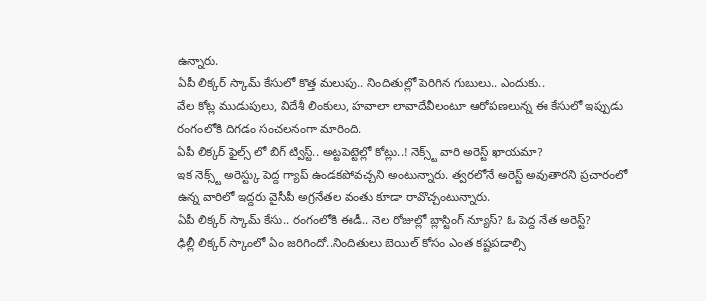ఉన్నారు.
ఏపీ లిక్కర్ స్కామ్ కేసులో కొత్త మలుపు.. నిందితుల్లో పెరిగిన గుబులు.. ఎందుకు..
వేల కోట్ల ముడుపులు, విదేశీ లింకులు, హవాలా లావాదేవీలంటూ ఆరోపణలున్న ఈ కేసులో ఇప్పుడు రంగంలోకి దిగడం సంచలనంగా మారింది.
ఏపీ లిక్కర్ ఫైల్స్ లో బిగ్ ట్విస్ట్.. అట్టపెట్టెల్లో కోట్లు..! నెక్స్ట్ వారి అరెస్ట్ ఖాయమా?
ఇక నెక్స్ట్ అరెస్ట్కు పెద్ద గ్యాప్ ఉండకపోవచ్చని అంటున్నారు. త్వరలోనే అరెస్ట్ అవుతారని ప్రచారంలో ఉన్న వారిలో ఇద్దరు వైసీపీ అగ్రనేతల వంతు కూడా రావొచ్చంటున్నారు.
ఏపీ లిక్కర్ స్కామ్ కేసు.. రంగంలోకి ఈడీ.. నెల రోజుల్లో బ్లాస్టింగ్ న్యూస్? ఓ పెద్ద నేత అరెస్ట్?
ఢిల్లీ లిక్కర్ స్కాంలో ఏం జరిగిందో..నిందితులు బెయిల్ కోసం ఎంత కష్టపడాల్సి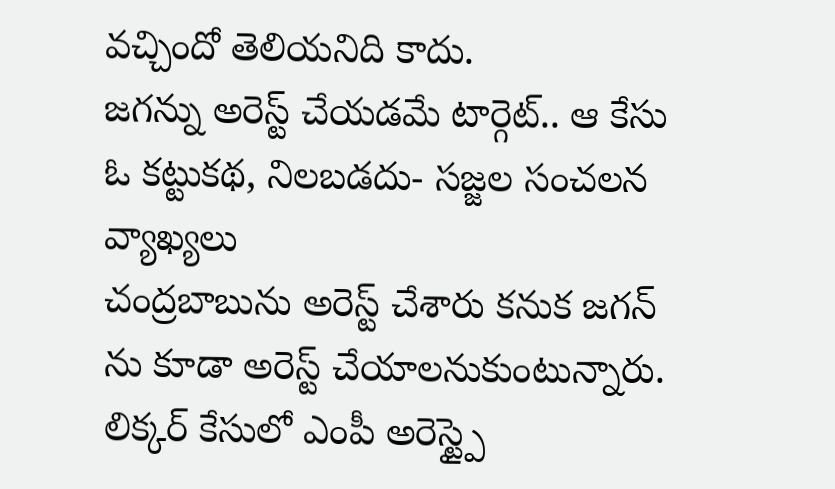వచ్చిందో తెలియనిది కాదు.
జగన్ను అరెస్ట్ చేయడమే టార్గెట్.. ఆ కేసు ఓ కట్టుకథ, నిలబడదు- సజ్జల సంచలన వ్యాఖ్యలు
చంద్రబాబును అరెస్ట్ చేశారు కనుక జగన్ ను కూడా అరెస్ట్ చేయాలనుకుంటున్నారు.
లిక్కర్ కేసులో ఎంపీ అరెస్ట్పై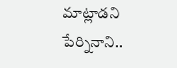మాట్లాడని పేర్నినాని..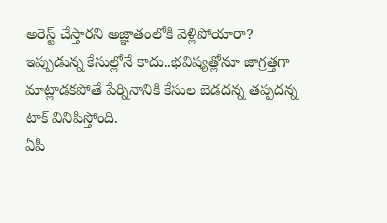అరెస్ట్ చేస్తారని అజ్ఞాతంలోకి వెళ్లిపోయారా?
ఇప్పుడున్న కేసుల్లోనే కాదు..భవిష్యత్లోనూ జాగ్రత్తగా మాట్లాడకపోతే పేర్నినానికి కేసుల బెడదన్న తప్పదన్న టాక్ వినిపిస్తోంది.
ఏపీ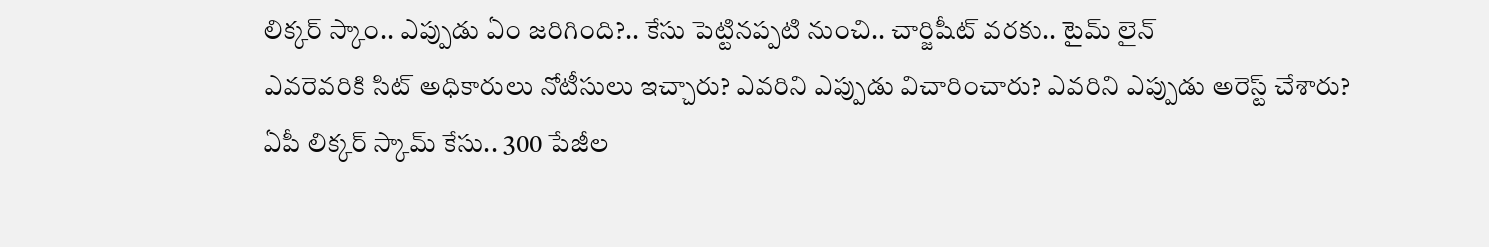లిక్కర్ స్కాం.. ఎప్పుడు ఏం జరిగింది?.. కేసు పెట్టినప్పటి నుంచి.. చార్జిషీట్ వరకు.. టైమ్ లైన్
ఎవరెవరికి సిట్ అధికారులు నోటీసులు ఇచ్చారు? ఎవరిని ఎప్పుడు విచారించారు? ఎవరిని ఎప్పుడు అరెస్ట్ చేశారు?
ఏపీ లిక్కర్ స్కామ్ కేసు.. 300 పేజీల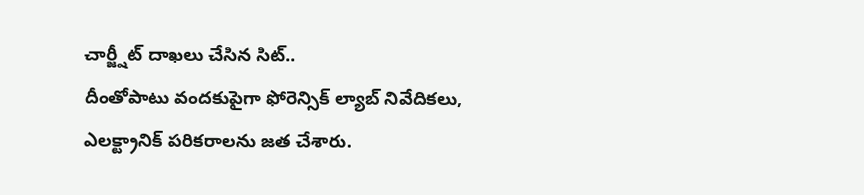చార్జ్షీట్ దాఖలు చేసిన సిట్..
దీంతోపాటు వందకుపైగా ఫోరెన్సిక్ ల్యాబ్ నివేదికలు, ఎలక్ట్రానిక్ పరికరాలను జత చేశారు.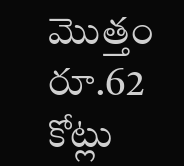మొత్తం రూ.62 కోట్లు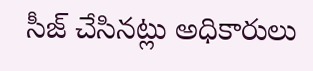సీజ్ చేసినట్లు అధికారులు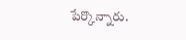పేర్కొన్నారు.